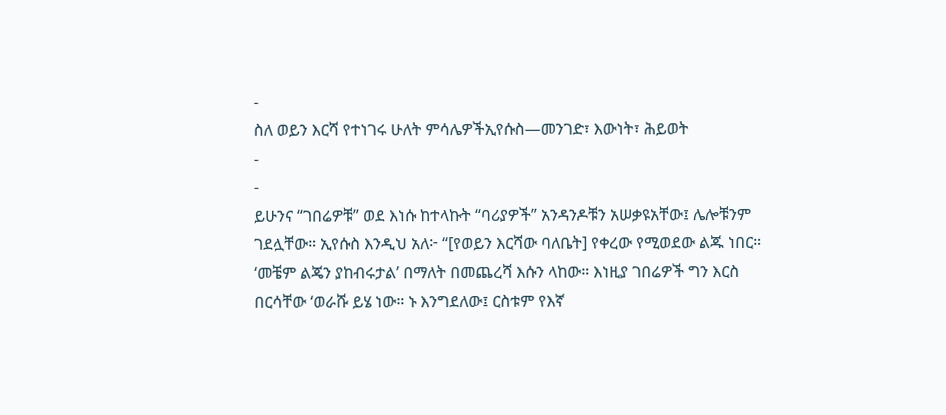-
ስለ ወይን እርሻ የተነገሩ ሁለት ምሳሌዎችኢየሱስ—መንገድ፣ እውነት፣ ሕይወት
-
-
ይሁንና “ገበሬዎቹ” ወደ እነሱ ከተላኩት “ባሪያዎች” አንዳንዶቹን አሠቃዩአቸው፤ ሌሎቹንም ገደሏቸው። ኢየሱስ እንዲህ አለ፦ “[የወይን እርሻው ባለቤት] የቀረው የሚወደው ልጁ ነበር። ‘መቼም ልጄን ያከብሩታል’ በማለት በመጨረሻ እሱን ላከው። እነዚያ ገበሬዎች ግን እርስ በርሳቸው ‘ወራሹ ይሄ ነው። ኑ እንግደለው፤ ርስቱም የእኛ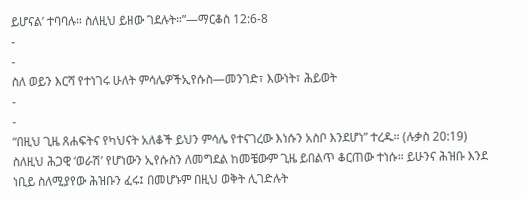ይሆናል’ ተባባሉ። ስለዚህ ይዘው ገደሉት።”—ማርቆስ 12:6-8
-
-
ስለ ወይን እርሻ የተነገሩ ሁለት ምሳሌዎችኢየሱስ—መንገድ፣ እውነት፣ ሕይወት
-
-
“በዚህ ጊዜ ጸሐፍትና የካህናት አለቆች ይህን ምሳሌ የተናገረው እነሱን አስቦ እንደሆነ” ተረዱ። (ሉቃስ 20:19) ስለዚህ ሕጋዊ ‘ወራሽ’ የሆነውን ኢየሱስን ለመግደል ከመቼውም ጊዜ ይበልጥ ቆርጠው ተነሱ። ይሁንና ሕዝቡ እንደ ነቢይ ስለሚያየው ሕዝቡን ፈሩ፤ በመሆኑም በዚህ ወቅት ሊገድሉት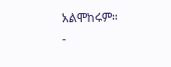አልሞከሩም።
-